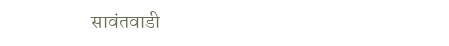सावंतवाडी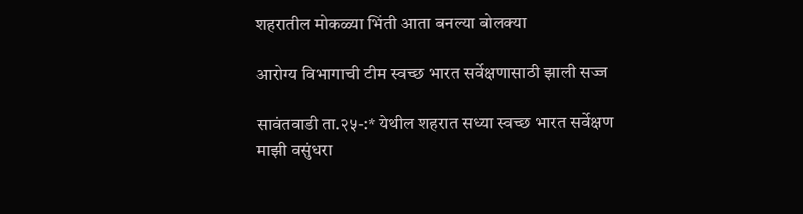शहरातील मोकळ्या भिंती आता बनल्या बोलक्या

आरोग्य विभागाची टीम स्वच्छ भारत सर्वेक्षणासाठी झाली सज्ज

सावंतवाडी ता.२५-:* येथील शहरात सध्या स्वच्छ भारत सर्वेक्षण माझी वसुंधरा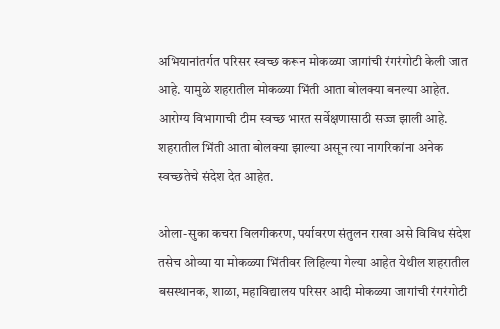अभियानांतर्गत परिसर स्वच्छ करून मोकळ्या जागांची रंगरंगोटी केली जात आहे. यामुळे शहरातील मोकळ्या भिंती आता बोलक्या बनल्या आहेत. आरोग्य विभागाची टीम स्वच्छ भारत सर्वेक्षणासाठी सज्ज झाली आहे. शहरातील भिंती आता बोलक्या झाल्या असून त्या नागरिकांना अनेक स्वच्छतेचे संदेश देत आहेत.

ओला-सुका कचरा विलगीकरण, पर्यावरण संतुलन राखा असे विविध संदेश तसेच ओव्या या मोकळ्या भिंतीवर लिहिल्या गेल्या आहेत येथील शहरातील बसस्थानक, शाळा, महाविद्यालय परिसर आदी मोकळ्या जागांची रंगरंगोटी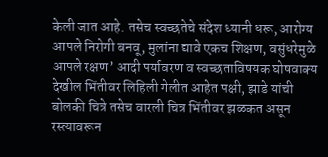केली जात आहे. तसेच स्वच्छतेचे संदेश ध्यानी धरू, आरोग्य आपले निरोगी बनवू, मुलांना द्यावे एकच शिक्षण, वसुंधरेमुळे आपले रक्षण’ आदी पर्यावरण व स्वच्छताविषयक घोषवाक्य देखील भिंतीवर लिहिली गेलीत आहेत पक्षी, झाडे यांची बोलकी चित्रे तसेच वारली चित्र भिंतीवर झळकत असून रस्त्यावरून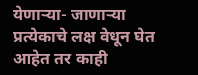येणाऱ्या- जाणाऱ्या प्रत्येकाचे लक्ष वेधून घेत आहेत तर काही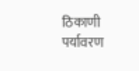ठिकाणी पर्यावरण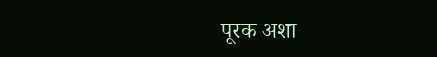पूरक अशा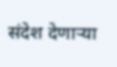संदेश देणाऱ्या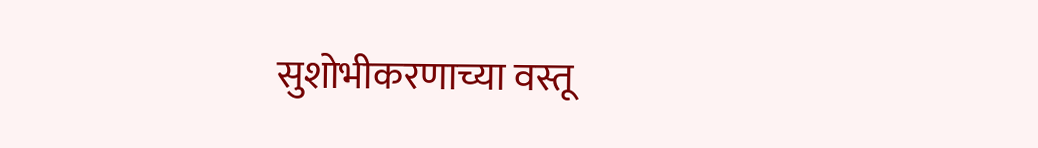सुशोभीकरणाच्या वस्तू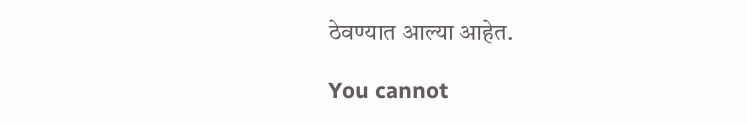ठेवण्यात आल्या आहेत.

You cannot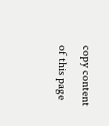copy content of this page